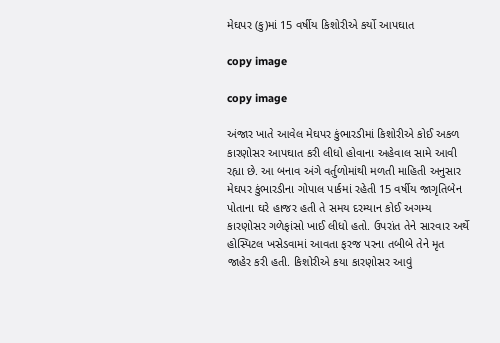મેઘપર (કુ)માં 15 વર્ષીય કિશોરીએ કર્યો આપઘાત

copy image

copy image

અંજાર ખાતે આવેલ મેઘપર કુંભારડીમાં કિશોરીએ કોઈ અકળ કારણોસર આપઘાત કરી લીધો હોવાના અહેવાલ સામે આવી રહ્યા છે. આ બનાવ અંગે વર્તુળોમાંથી મળતી માહિતી અનુસાર મેઘપર કુંભારડીના ગોપાલ પાર્કમાં રહેતી 15 વર્ષીય જાગૃતિબેન પોતાના ઘરે હાજર હતી તે સમય દરમ્યાન કોઈ અગમ્ય કારણોસર ગળેફાંસો ખાઈ લીધો હતો. ઉપરાંત તેને સારવાર અર્થે હોસ્પિટલ ખસેડવામાં આવતા ફરજ પરના તબીબે તેને મૃત જાહેર કરી હતી. કિશોરીએ કયા કારણોસર આવું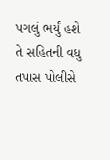પગલું ભર્યું હશે તે સહિતની વધુ તપાસ પોલીસે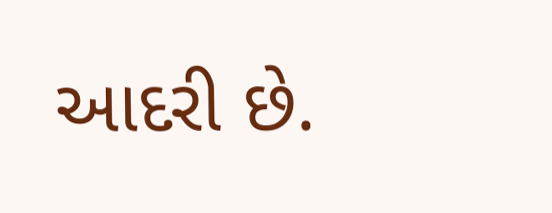આદરી છે.